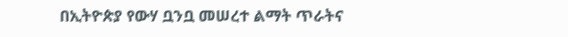በኢትዮጵያ የውሃ ቧንቧ መሠረተ ልማት ጥራትና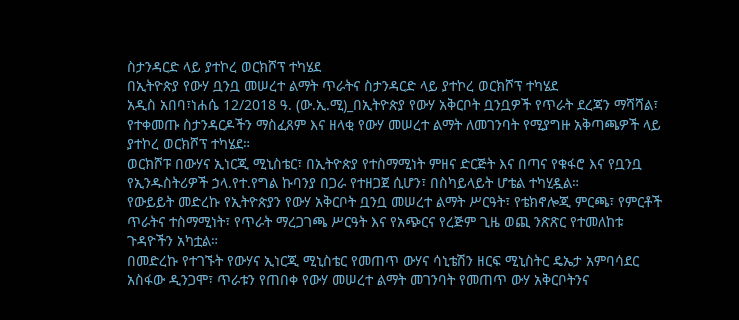ስታንዳርድ ላይ ያተኮረ ወርክሾፕ ተካሄደ
በኢትዮጵያ የውሃ ቧንቧ መሠረተ ልማት ጥራትና ስታንዳርድ ላይ ያተኮረ ወርክሾፕ ተካሄደ
አዲስ አበባ፣ነሐሴ 12/2018 ዓ. (ው.ኢ.ሚ)_በኢትዮጵያ የውሃ አቅርቦት ቧንቧዎች የጥራት ደረጃን ማሻሻል፣ የተቀመጡ ስታንዳርዶችን ማስፈጸም እና ዘላቂ የውሃ መሠረተ ልማት ለመገንባት የሚያግዙ አቅጣጫዎች ላይ ያተኮረ ወርክሾፕ ተካሄደ።
ወርክሾፑ በውሃና ኢነርጂ ሚኒስቴር፣ በኢትዮጵያ የተስማሚነት ምዘና ድርጅት እና በጣና የቁፋሮ እና የቧንቧ የኢንዱስትሪዎች ኃላ.የተ.የግል ኩባንያ በጋራ የተዘጋጀ ሲሆን፣ በስካይላይት ሆቴል ተካሂዷል።
የውይይት መድረኩ የኢትዮጵያን የውሃ አቅርቦት ቧንቧ መሠረተ ልማት ሥርዓት፣ የቴክኖሎጂ ምርጫ፣ የምርቶች ጥራትና ተስማሚነት፣ የጥራት ማረጋገጫ ሥርዓት እና የአጭርና የረጅም ጊዜ ወጪ ንጽጽር የተመለከቱ ጉዳዮችን አካቷል።
በመድረኩ የተገኙት የውሃና ኢነርጂ ሚኒስቴር የመጠጥ ውሃና ሳኒቴሽን ዘርፍ ሚኒስትር ዴኤታ አምባሳደር አስፋው ዲንጋሞ፣ ጥራቱን የጠበቀ የውሃ መሠረተ ልማት መገንባት የመጠጥ ውሃ አቅርቦትንና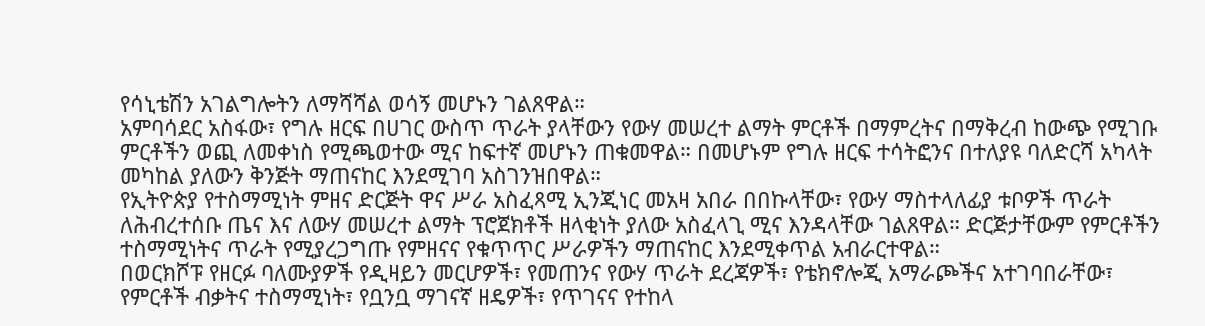የሳኒቴሽን አገልግሎትን ለማሻሻል ወሳኝ መሆኑን ገልጸዋል።
አምባሳደር አስፋው፣ የግሉ ዘርፍ በሀገር ውስጥ ጥራት ያላቸውን የውሃ መሠረተ ልማት ምርቶች በማምረትና በማቅረብ ከውጭ የሚገቡ ምርቶችን ወጪ ለመቀነስ የሚጫወተው ሚና ከፍተኛ መሆኑን ጠቁመዋል። በመሆኑም የግሉ ዘርፍ ተሳትፎንና በተለያዩ ባለድርሻ አካላት መካከል ያለውን ቅንጅት ማጠናከር እንደሚገባ አስገንዝበዋል።
የኢትዮጵያ የተስማሚነት ምዘና ድርጅት ዋና ሥራ አስፈጻሚ ኢንጂነር መአዛ አበራ በበኩላቸው፣ የውሃ ማስተላለፊያ ቱቦዎች ጥራት ለሕብረተሰቡ ጤና እና ለውሃ መሠረተ ልማት ፕሮጀክቶች ዘላቂነት ያለው አስፈላጊ ሚና እንዳላቸው ገልጸዋል። ድርጅታቸውም የምርቶችን ተስማሚነትና ጥራት የሚያረጋግጡ የምዘናና የቁጥጥር ሥራዎችን ማጠናከር እንደሚቀጥል አብራርተዋል።
በወርክሾፑ የዘርፉ ባለሙያዎች የዲዛይን መርሆዎች፣ የመጠንና የውሃ ጥራት ደረጃዎች፣ የቴክኖሎጂ አማራጮችና አተገባበራቸው፣ የምርቶች ብቃትና ተስማሚነት፣ የቧንቧ ማገናኛ ዘዴዎች፣ የጥገናና የተከላ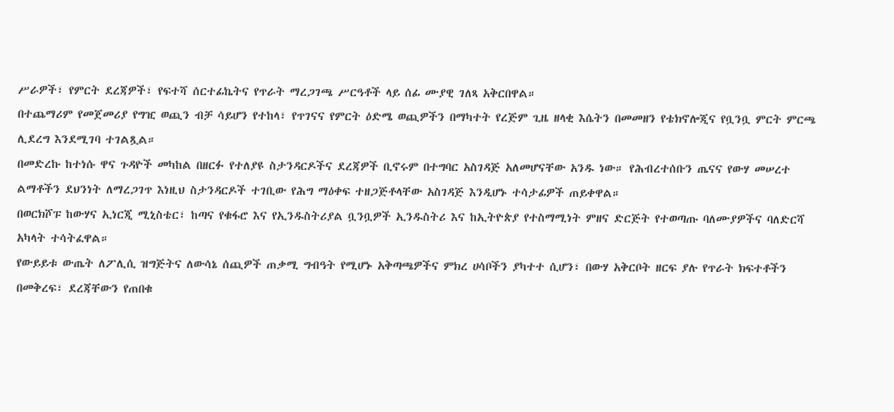ሥራዎች፣ የምርት ደረጃዎች፣ የፍተሻ ሰርተፊኬትና የጥራት ማረጋገጫ ሥርዓቶች ላይ ሰፊ ሙያዊ ገለጻ አቅርበዋል።
በተጨማሪም የመጀመሪያ የግዢ ወጪን ብቻ ሳይሆን የተከላ፣ የጥገናና የምርት ዕድሜ ወጪዎችን በማካተት የረጅም ጊዜ ዘላቂ እሴትን በመመዘን የቴክኖሎጂና የቧንቧ ምርት ምርጫ ሊደረግ እንደሚገባ ተገልጿል።
በመድረኩ ከተነሱ ዋና ጉዳዮች መካከል በዘርፉ የተለያዩ ስታንዳርዶችና ደረጃዎች ቢኖሩም በተግባር አስገዳጅ አለመሆናቸው አንዱ ነው። የሕብረተሰቡን ጤናና የውሃ መሠረተ ልማቶችን ደህንነት ለማረጋገጥ እነዚህ ስታንዳርዶች ተገቢው የሕግ ማዕቀፍ ተዘጋጅቶላቸው አስገዳጅ እንዲሆኑ ተሳታፊዎች ጠይቀዋል።
በወርክሾፑ ከውሃና ኢነርጂ ሚኒስቴር፣ ከጣና የቁፋሮ እና የኢንዱስትሪያል ቧንቧዎች ኢንዱስትሪ እና ከኢትዮጵያ የተስማሚነት ምዘና ድርጅት የተወጣጡ ባለሙያዎችና ባለድርሻ አካላት ተሳትፈዋል።
የውይይቱ ውጤት ለፖሊሲ ዝግጅትና ለውሳኔ ሰጪዎች ጠቃሚ ግብዓት የሚሆኑ አቅጣጫዎችና ምክረ ሀሳቦችን ያካተተ ሲሆን፣ በውሃ አቅርቦት ዘርፍ ያሉ የጥራት ክፍተቶችን በመቅረፍ፣ ደረጃቸውን የጠበቁ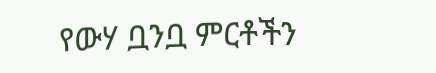የውሃ ቧንቧ ምርቶችን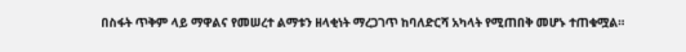በስፋት ጥቅም ላይ ማዋልና የመሠረተ ልማቱን ዘላቂነት ማረጋገጥ ከባለድርሻ አካላት የሚጠበቅ መሆኑ ተጠቁሟል።